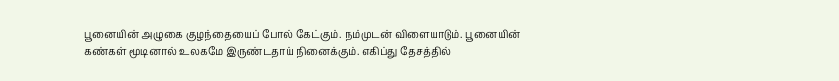பூனையின் அழுகை குழந்தையைப் போல் கேட்கும். நம்முடன் விளையாடும். பூனையின் கண்கள் மூடினால் உலகமே இருண்டதாய் நினைக்கும். எகிப்து தேசத்தில்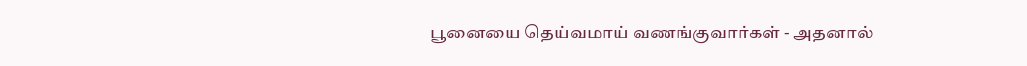பூனையை தெய்வமாய் வணங்குவார்கள் - அதனால்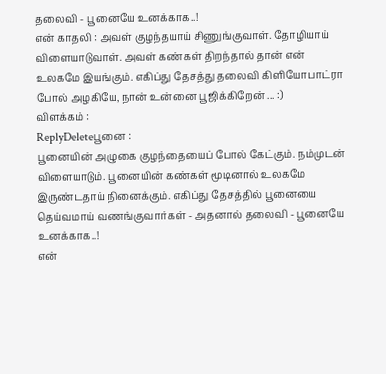தலைவி - பூனையே உனக்காக..!
என் காதலி : அவள் குழந்தயாய் சிணுங்குவாள். தோழியாய் விளையாடுவாள். அவள் கண்கள் திறந்தால் தான் என் உலகமே இயங்கும். எகிப்து தேசத்து தலைவி கிளியோபாட்ரா போல் அழகியே, நான் உன்னை பூஜிக்கிறேன் ... :)
விளக்கம் :
ReplyDeleteபூனை :
பூனையின் அழுகை குழந்தையைப் போல் கேட்கும். நம்முடன் விளையாடும். பூனையின் கண்கள் மூடினால் உலகமே இருண்டதாய் நினைக்கும். எகிப்து தேசத்தில் பூனையை தெய்வமாய் வணங்குவார்கள் - அதனால் தலைவி - பூனையே உனக்காக..!
என்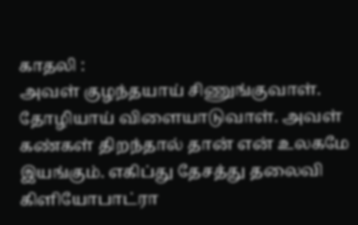காதலி :
அவள் குழந்தயாய் சிணுங்குவாள். தோழியாய் விளையாடுவாள். அவள் கண்கள் திறந்தால் தான் என் உலகமே இயங்கும். எகிப்து தேசத்து தலைவி கிளியோபாட்ரா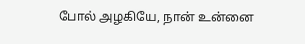போல் அழகியே, நான் உன்னை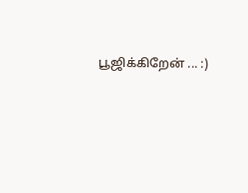பூஜிக்கிறேன் ... :)